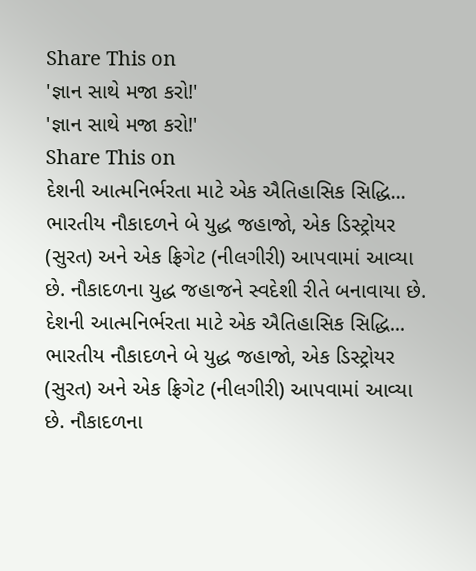Share This on
'જ્ઞાન સાથે મજા કરો!'
'જ્ઞાન સાથે મજા કરો!'
Share This on
દેશની આત્મનિર્ભરતા માટે એક ઐતિહાસિક સિદ્ધિ... ભારતીય નૌકાદળને બે યુદ્ધ જહાજો, એક ડિસ્ટ્રોયર (સુરત) અને એક ફ્રિગેટ (નીલગીરી) આપવામાં આવ્યા છે. નૌકાદળના યુદ્ધ જહાજને સ્વદેશી રીતે બનાવાયા છે.
દેશની આત્મનિર્ભરતા માટે એક ઐતિહાસિક સિદ્ધિ... ભારતીય નૌકાદળને બે યુદ્ધ જહાજો, એક ડિસ્ટ્રોયર (સુરત) અને એક ફ્રિગેટ (નીલગીરી) આપવામાં આવ્યા છે. નૌકાદળના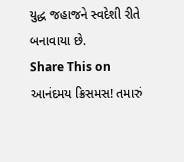યુદ્ધ જહાજને સ્વદેશી રીતે બનાવાયા છે.
Share This on
આનંદમય ક્રિસમસ! તમારું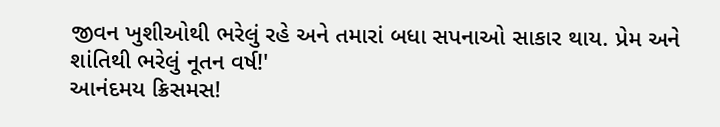જીવન ખુશીઓથી ભરેલું રહે અને તમારાં બધા સપનાઓ સાકાર થાય. પ્રેમ અને શાંતિથી ભરેલું નૂતન વર્ષ!'
આનંદમય ક્રિસમસ!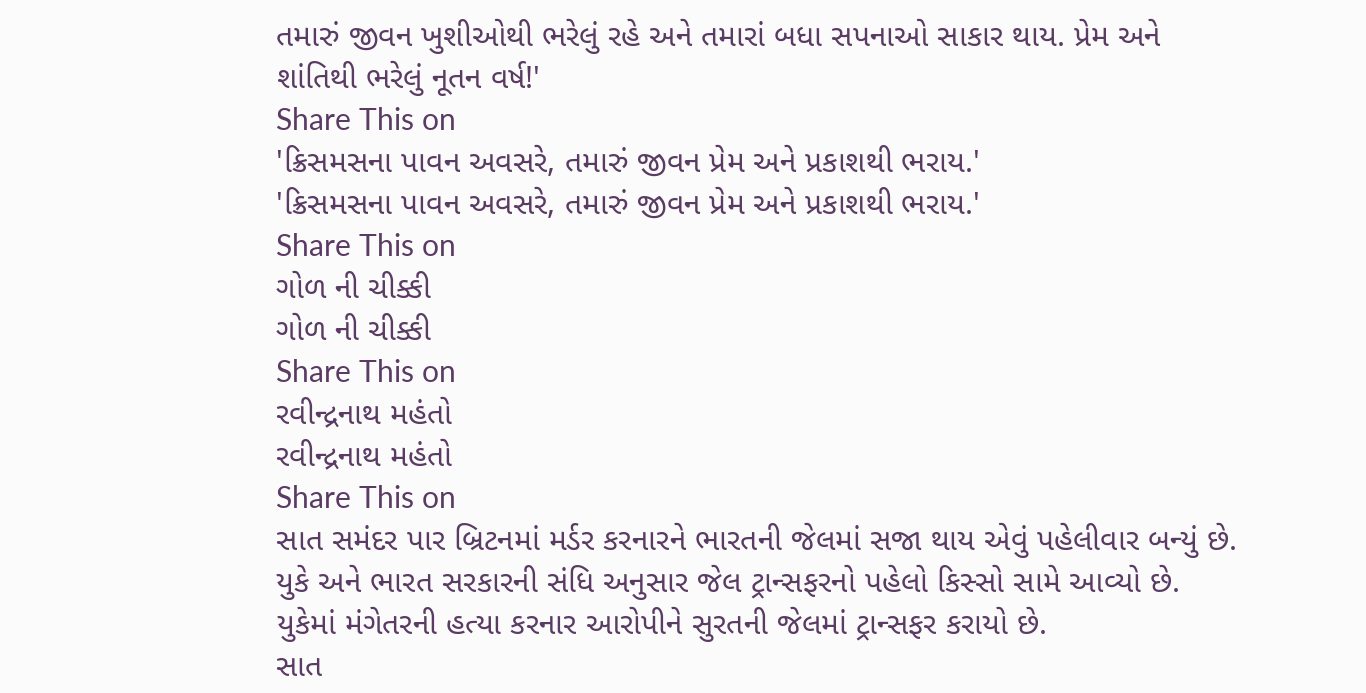તમારું જીવન ખુશીઓથી ભરેલું રહે અને તમારાં બધા સપનાઓ સાકાર થાય. પ્રેમ અને શાંતિથી ભરેલું નૂતન વર્ષ!'
Share This on
'ક્રિસમસના પાવન અવસરે, તમારું જીવન પ્રેમ અને પ્રકાશથી ભરાય.'
'ક્રિસમસના પાવન અવસરે, તમારું જીવન પ્રેમ અને પ્રકાશથી ભરાય.'
Share This on
ગોળ ની ચીક્કી
ગોળ ની ચીક્કી
Share This on
રવીન્દ્રનાથ મહંતો
રવીન્દ્રનાથ મહંતો
Share This on
સાત સમંદર પાર બ્રિટનમાં મર્ડર કરનારને ભારતની જેલમાં સજા થાય એવું પહેલીવાર બન્યું છે. યુકે અને ભારત સરકારની સંધિ અનુસાર જેલ ટ્રાન્સફરનો પહેલો કિસ્સો સામે આવ્યો છે. યુકેમાં મંગેતરની હત્યા કરનાર આરોપીને સુરતની જેલમાં ટ્રાન્સફર કરાયો છે.
સાત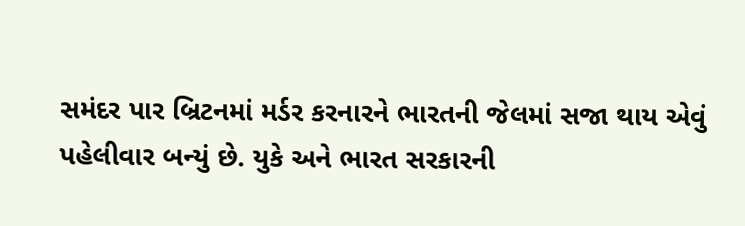સમંદર પાર બ્રિટનમાં મર્ડર કરનારને ભારતની જેલમાં સજા થાય એવું પહેલીવાર બન્યું છે. યુકે અને ભારત સરકારની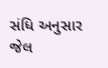સંધિ અનુસાર જેલ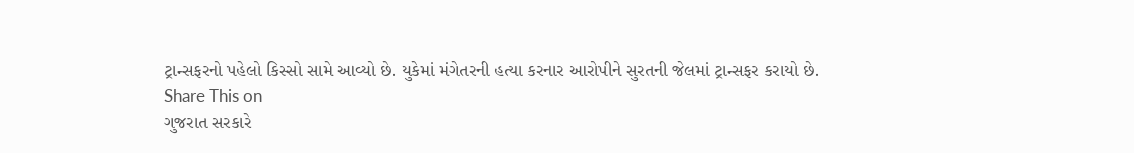ટ્રાન્સફરનો પહેલો કિસ્સો સામે આવ્યો છે. યુકેમાં મંગેતરની હત્યા કરનાર આરોપીને સુરતની જેલમાં ટ્રાન્સફર કરાયો છે.
Share This on
ગુજરાત સરકારે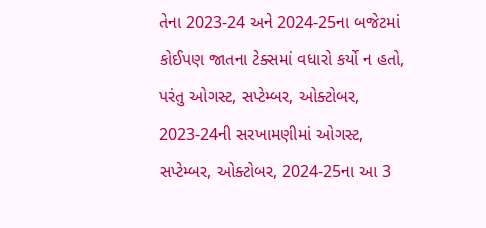તેના 2023-24 અને 2024-25ના બજેટમાં કોઈપણ જાતના ટેક્સમાં વધારો કર્યો ન હતો, પરંતુ ઓગસ્ટ, સપ્ટેમ્બર, ઓક્ટોબર, 2023-24ની સરખામણીમાં ઓગસ્ટ, સપ્ટેમ્બર, ઓક્ટોબર, 2024-25ના આ 3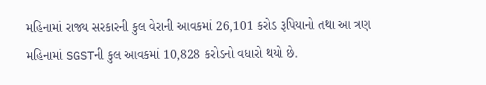મહિનામાં રાજ્ય સરકારની કુલ વેરાની આવકમાં 26,101 કરોડ રૂપિયાનો તથા આ ત્રણ મહિનામાં SGSTની કુલ આવકમાં 10,828 કરોડનો વધારો થયો છે.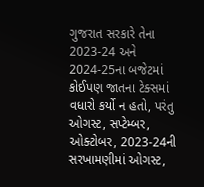ગુજરાત સરકારે તેના 2023-24 અને 2024-25ના બજેટમાં કોઈપણ જાતના ટેક્સમાં વધારો કર્યો ન હતો, પરંતુ ઓગસ્ટ, સપ્ટેમ્બર, ઓક્ટોબર, 2023-24ની સરખામણીમાં ઓગસ્ટ,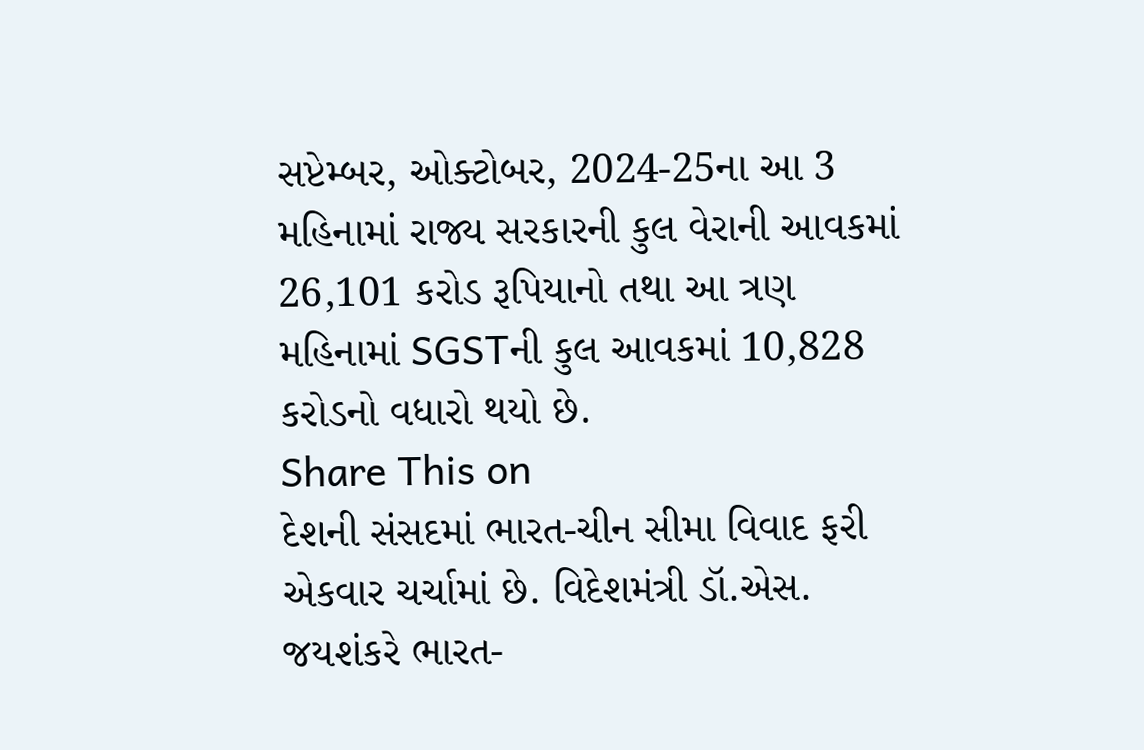સપ્ટેમ્બર, ઓક્ટોબર, 2024-25ના આ 3 મહિનામાં રાજ્ય સરકારની કુલ વેરાની આવકમાં 26,101 કરોડ રૂપિયાનો તથા આ ત્રણ મહિનામાં SGSTની કુલ આવકમાં 10,828 કરોડનો વધારો થયો છે.
Share This on
દેશની સંસદમાં ભારત-ચીન સીમા વિવાદ ફરી એકવાર ચર્ચામાં છે. વિદેશમંત્રી ડૉ.એસ. જયશંકરે ભારત-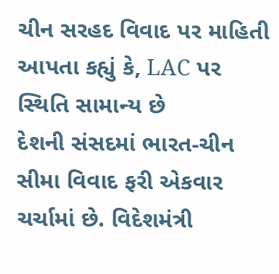ચીન સરહદ વિવાદ પર માહિતી આપતા કહ્યું કે, LAC પર સ્થિતિ સામાન્ય છે
દેશની સંસદમાં ભારત-ચીન સીમા વિવાદ ફરી એકવાર ચર્ચામાં છે. વિદેશમંત્રી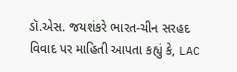ડૉ.એસ. જયશંકરે ભારત-ચીન સરહદ વિવાદ પર માહિતી આપતા કહ્યું કે, LAC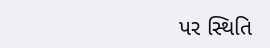પર સ્થિતિ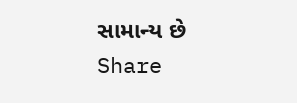સામાન્ય છે
Share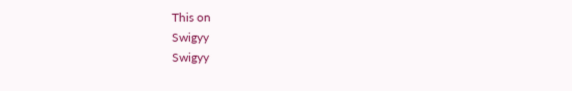This on
Swigyy
Swigyy